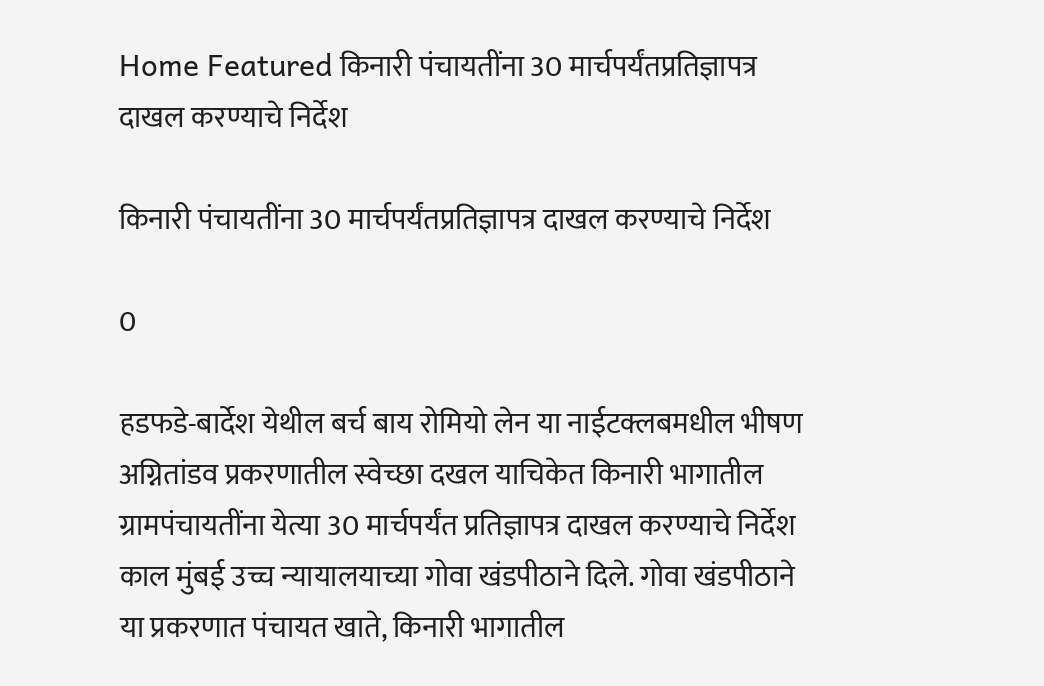Home Featured किनारी पंचायतींना 30 मार्चपर्यंतप्रतिज्ञापत्र दाखल करण्याचे निर्देश

किनारी पंचायतींना 30 मार्चपर्यंतप्रतिज्ञापत्र दाखल करण्याचे निर्देश

0

हडफडे-बार्देश येथील बर्च बाय रोमियो लेन या नाईटक्लबमधील भीषण अग्नितांडव प्रकरणातील स्वेच्छा दखल याचिकेत किनारी भागातील ग्रामपंचायतींना येत्या 30 मार्चपर्यंत प्रतिज्ञापत्र दाखल करण्याचे निर्देश काल मुंबई उच्च न्यायालयाच्या गोवा खंडपीठाने दिले. गोवा खंडपीठाने या प्रकरणात पंचायत खाते, किनारी भागातील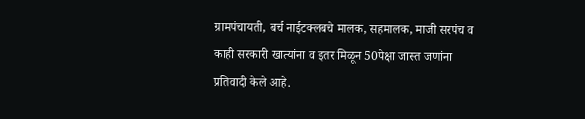ग्रामपंचायती, बर्च नाईटक्लबचे मालक, सहमालक, माजी सरपंच व काही सरकारी खात्यांना व इतर मिळून 50पेक्षा जास्त जणांना प्रतिवादी केले आहे.